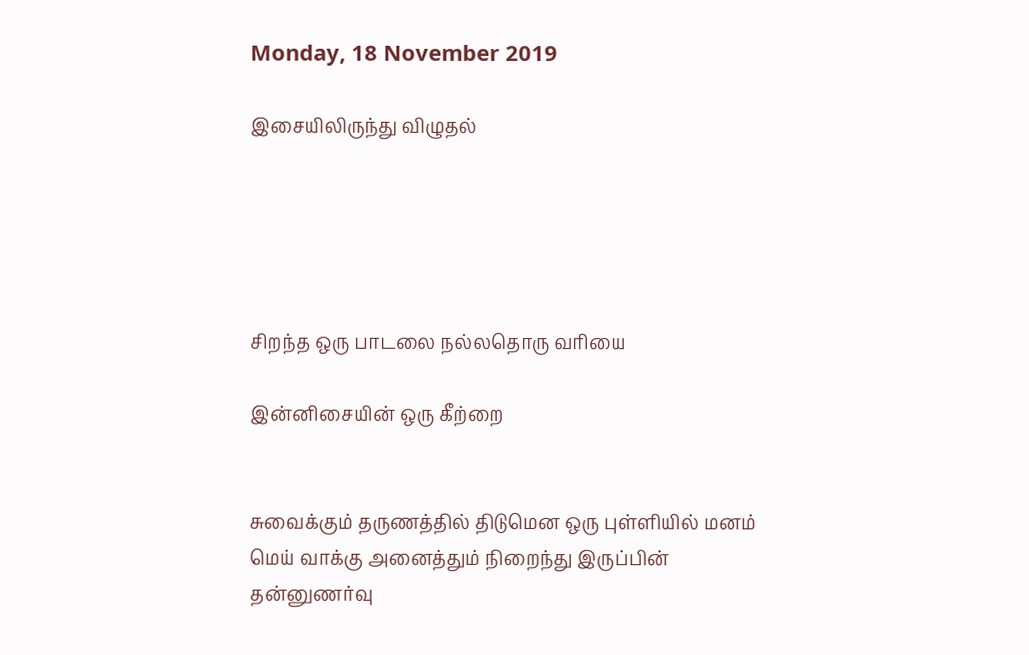Monday, 18 November 2019

இசையிலிருந்து விழுதல்





சிறந்த ஒரு பாடலை நல்லதொரு வரியை

இன்னிசையின் ஒரு கீற்றை


சுவைக்கும் தருணத்தில் திடுமென ஒரு புள்ளியில் மனம் மெய் வாக்கு அனைத்தும் நிறைந்து இருப்பின் தன்னுணர்வு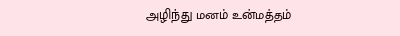அழிந்து மனம் உன்மத்தம்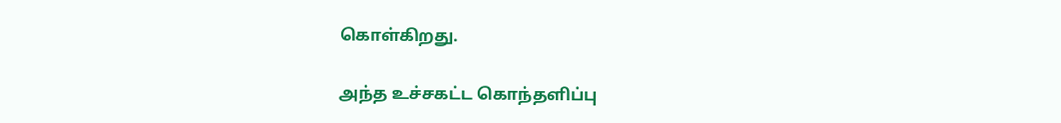கொள்கிறது.

அந்த உச்சகட்ட கொந்தளிப்பு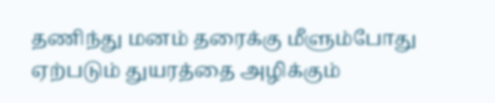தணிந்து மனம் தரைக்கு மீளும்போது ஏற்படும் துயரத்தை அழிக்கும்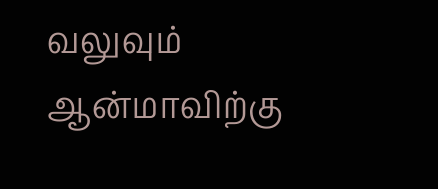வலுவும் ஆன்மாவிற்கு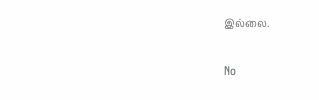இல்லை.

No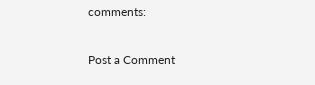comments:

Post a Comment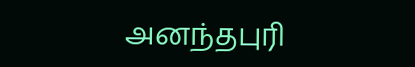அனந்தபுரி